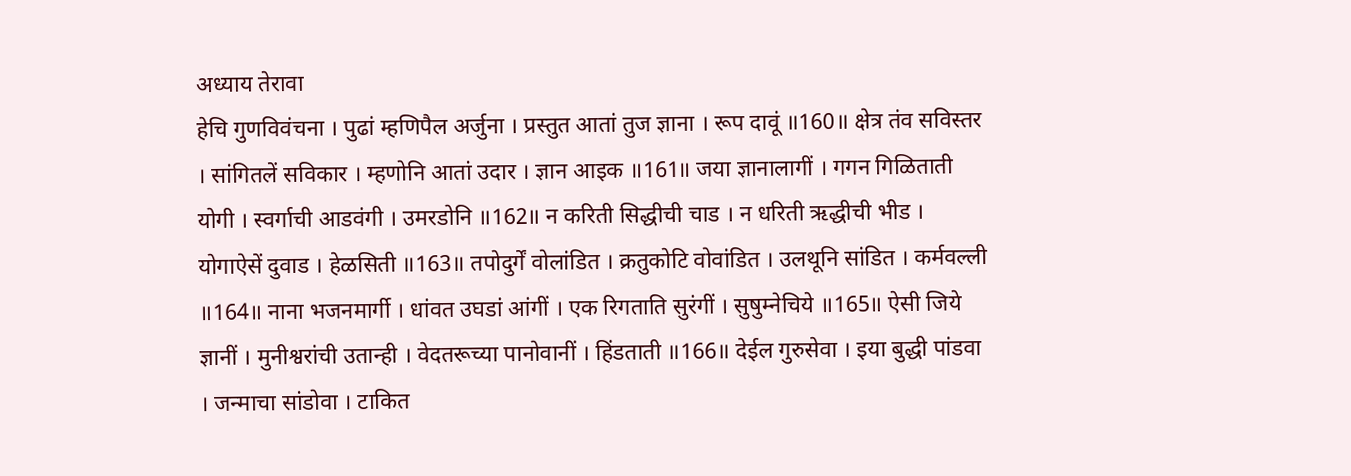अध्याय तेरावा
हेचि गुणविवंचना । पुढां म्हणिपैल अर्जुना । प्रस्तुत आतां तुज ज्ञाना । रूप दावूं ॥160॥ क्षेत्र तंव सविस्तर । सांगितलें सविकार । म्हणोनि आतां उदार । ज्ञान आइक ॥161॥ जया ज्ञानालागीं । गगन गिळिताती योगी । स्वर्गाची आडवंगी । उमरडोनि ॥162॥ न करिती सिद्धीची चाड । न धरिती ऋद्धीची भीड । योगाऐसें दुवाड । हेळसिती ॥163॥ तपोदुर्गें वोलांडित । क्रतुकोटि वोवांडित । उलथूनि सांडित । कर्मवल्ली ॥164॥ नाना भजनमार्गी । धांवत उघडां आंगीं । एक रिगताति सुरंगीं । सुषुम्नेचिये ॥165॥ ऐसी जिये ज्ञानीं । मुनीश्वरांची उतान्ही । वेदतरूच्या पानोवानीं । हिंडताती ॥166॥ देईल गुरुसेवा । इया बुद्धी पांडवा । जन्माचा सांडोवा । टाकित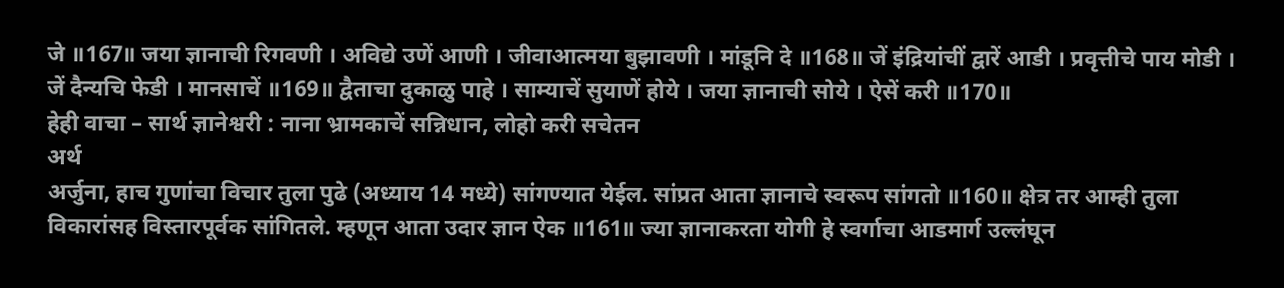जे ॥167॥ जया ज्ञानाची रिगवणी । अविद्ये उणें आणी । जीवाआत्मया बुझावणी । मांडूनि दे ॥168॥ जें इंद्रियांचीं द्वारें आडी । प्रवृत्तीचे पाय मोडी । जें दैन्यचि फेडी । मानसाचें ॥169॥ द्वैताचा दुकाळु पाहे । साम्याचें सुयाणें होये । जया ज्ञानाची सोये । ऐसें करी ॥170॥
हेही वाचा – सार्थ ज्ञानेश्वरी : नाना भ्रामकाचें सन्निधान, लोहो करी सचेतन
अर्थ
अर्जुना, हाच गुणांचा विचार तुला पुढे (अध्याय 14 मध्ये) सांगण्यात येईल. सांप्रत आता ज्ञानाचे स्वरूप सांगतो ॥160॥ क्षेत्र तर आम्ही तुला विकारांसह विस्तारपूर्वक सांगितले. म्हणून आता उदार ज्ञान ऐक ॥161॥ ज्या ज्ञानाकरता योगी हे स्वर्गाचा आडमार्ग उल्लंघून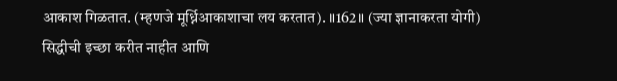आकाश गिळतात. (म्हणजे मूर्ध्निआकाशाचा लय करतात). ॥162॥ (ज्या ज्ञानाकरता योगी) सिद्धीची इच्छा करीत नाहीत आणि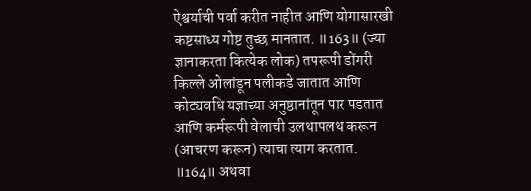ऐश्वर्याची पर्वा करीत नाहीत आणि योगासारखी कष्टसाध्य गोष्ट तुच्छ मानतात. ॥163॥ (ज्या ज्ञानाकरता कित्येक लोक) तपरूपी डोंगरी किल्ले ओलांडून पलीकडे जातात आणि कोट्यवधि यज्ञाच्या अनुष्ठानांतून पार पडतात आणि कर्मरूपी वेलाची उलथापलथ करून (आचरण करून) त्याचा त्याग करतात. ॥164॥ अथवा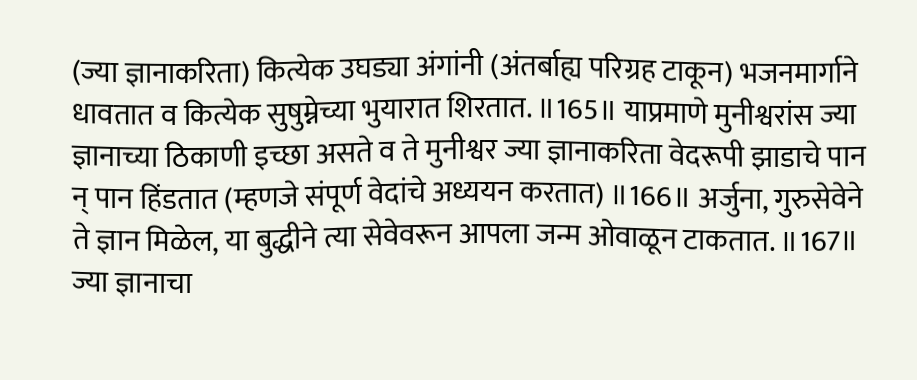(ज्या ज्ञानाकरिता) कित्येक उघड्या अंगांनी (अंतर्बाह्य परिग्रह टाकून) भजनमार्गाने धावतात व कित्येक सुषुम्नेच्या भुयारात शिरतात. ॥165॥ याप्रमाणे मुनीश्वरांस ज्या ज्ञानाच्या ठिकाणी इच्छा असते व ते मुनीश्वर ज्या ज्ञानाकरिता वेदरूपी झाडाचे पान न् पान हिंडतात (म्हणजे संपूर्ण वेदांचे अध्ययन करतात) ॥166॥ अर्जुना, गुरुसेवेने ते ज्ञान मिळेल, या बुद्धीने त्या सेवेवरून आपला जन्म ओवाळून टाकतात. ॥167॥ ज्या ज्ञानाचा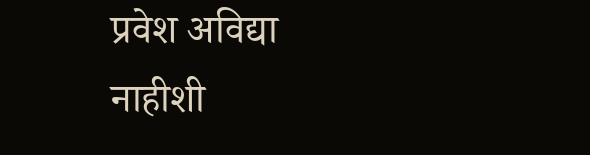प्रवेश अविद्या नाहीशी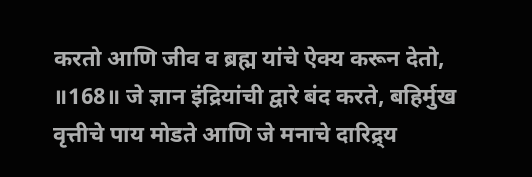करतो आणि जीव व ब्रह्म यांचे ऐक्य करून देतो, ॥168॥ जे ज्ञान इंद्रियांची द्वारे बंद करते, बहिर्मुख वृत्तीचे पाय मोडते आणि जे मनाचे दारिद्र्य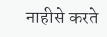नाहीसे करते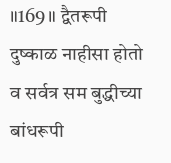॥169॥ द्वैतरूपी दुष्काळ नाहीसा होतो व सर्वत्र सम बुद्धीच्या बांधरूपी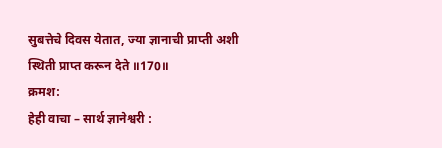सुबत्तेचे दिवस येतात, ज्या ज्ञानाची प्राप्ती अशी स्थिती प्राप्त करून देते ॥170॥
क्रमश:
हेही वाचा – सार्थ ज्ञानेश्वरी :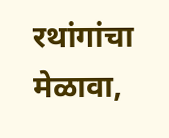रथांगांचा मेळावा,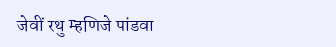जेवीं रथु म्हणिजे पांडवा